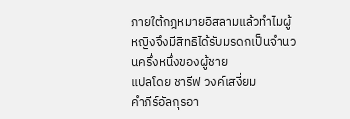ภายใต้กฎหมายอิสลามแล้วทำไมผู้หญิงจึงมีสิทธิได้รับมรดกเป็นจำนวนครึ่งหนึ่งของผู้ชาย
แปลโดย ชารีฟ วงค์เสงี่ยม
คำภีร์อัลกุรอา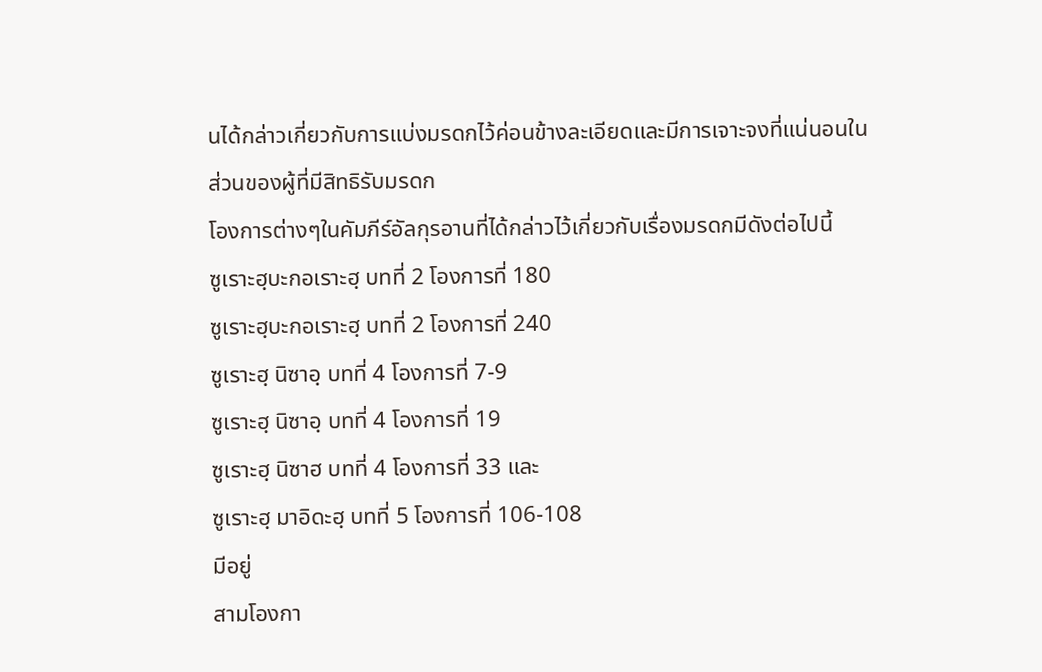นได้กล่าวเกี่ยวกับการแบ่งมรดกไว้ค่อนข้างละเอียดและมีการเจาะจงที่แน่นอนในส่วนของผู้ที่มีสิทธิรับมรดก
โองการต่างๆในคัมภีร์อัลกุรอานที่ได้กล่าวไว้เกี่ยวกับเรื่องมรดกมีดังต่อไปนี้
ซูเราะฮฺบะกอเราะฮฺ บทที่ 2 โองการที่ 180
ซูเราะฮฺบะกอเราะฮฺ บทที่ 2 โองการที่ 240
ซูเราะฮฺ นิซาอฺ บทที่ 4 โองการที่ 7-9
ซูเราะฮฺ นิซาอฺ บทที่ 4 โองการที่ 19
ซูเราะฮฺ นิซาฮ บทที่ 4 โองการที่ 33 และ
ซูเราะฮฺ มาอิดะฮฺ บทที่ 5 โองการที่ 106-108
มีอยู่
สามโองกา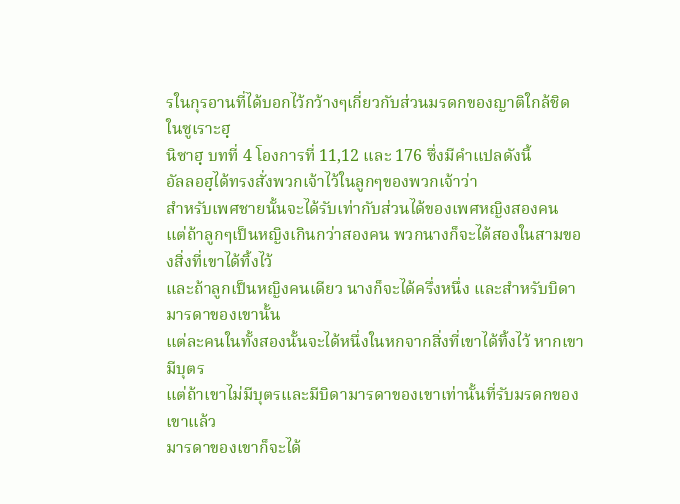รในกุรอานที่ได้บอกไว้กว้างๆเกี่ยวกับส่วนมรดกของญาติใกล้ชิด ในซูเราะฮฺ
นิซาฮฺ บทที่ 4 โองการที่ 11,12 และ 176 ซึ่งมีคำแปลดังนี้
อัลลอฮฺได้ทรงสั่งพวกเจ้าไว้ในลูกๆของพวกเจ้าว่า
สำหรับเพศชายนั้นจะได้รับเท่ากับส่วนได้ของเพศหญิงสองคน
แต่ถ้าลูกๆเป็นหญิงเกินกว่าสองคน พวกนางก็จะได้สองในสามของสิ่งที่เขาได้ทิ้งไว้
และถ้าลูกเป็นหญิงคนเดียว นางก็จะได้ครึ่งหนึ่ง และสำหรับบิดามารดาของเขานั้น
แต่ละคนในทั้งสองนั้นจะได้หนึ่งในหกจากสิ่งที่เขาได้ทิ้งไว้ หากเขามีบุตร
แต่ถ้าเขาไม่มีบุตรและมีบิดามารดาของเขาเท่านั้นที่รับมรดกของเขาแล้ว
มารดาของเขาก็จะได้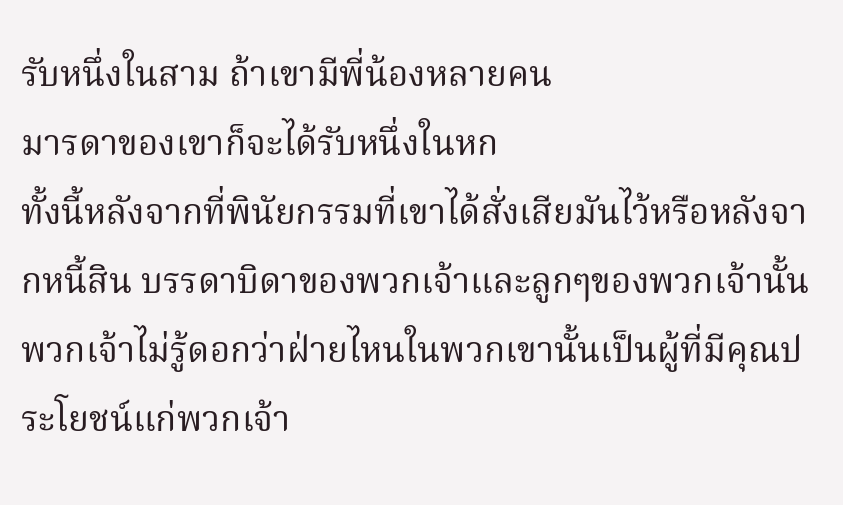รับหนึ่งในสาม ถ้าเขามีพี่น้องหลายคน
มารดาของเขาก็จะได้รับหนึ่งในหก
ทั้งนี้หลังจากที่พินัยกรรมที่เขาได้สั่งเสียมันไว้หรือหลังจากหนี้สิน บรรดาบิดาของพวกเจ้าและลูกๆของพวกเจ้านั้น
พวกเจ้าไม่รู้ดอกว่าฝ่ายไหนในพวกเขานั้นเป็นผู้ที่มีคุณประโยชน์แก่พวกเจ้า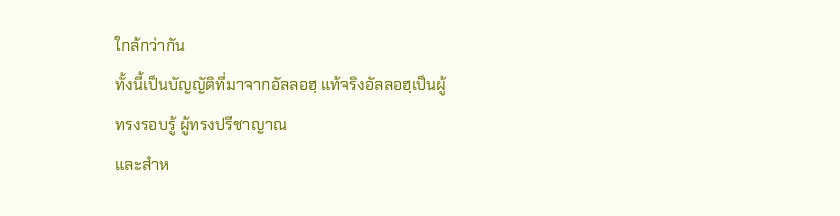ใกล้กว่ากัน
ทั้งนี้เป็นบัญญัติที่มาจากอัลลอฮฺ แท้จริงอัลลอฮฺเป็นผู้ทรงรอบรู้ ผู้ทรงปรีชาญาณ
และสำห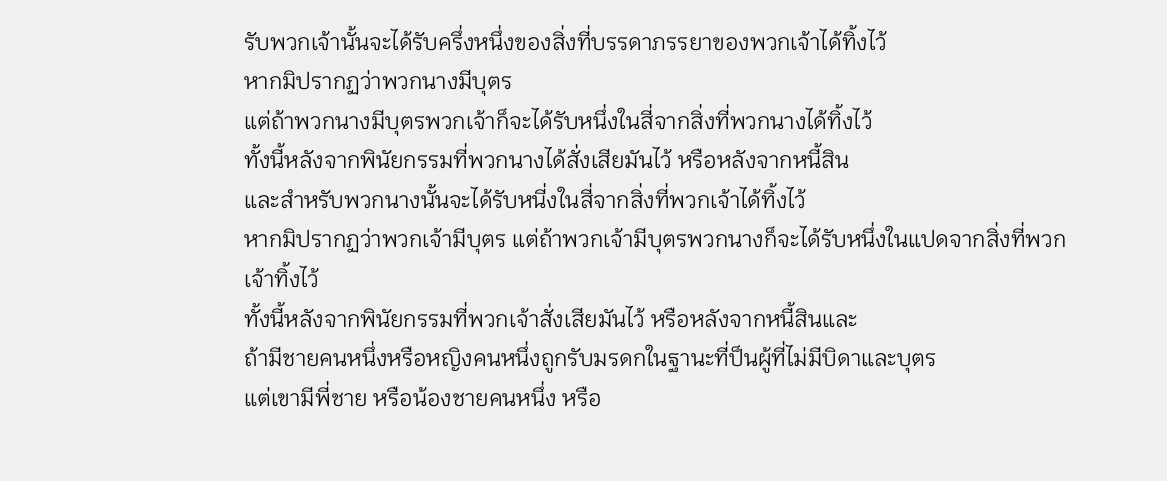รับพวกเจ้านั้นจะได้รับครึ่งหนึ่งของสิ่งที่บรรดาภรรยาของพวกเจ้าได้ทิ้งไว้
หากมิปรากฏว่าพวกนางมีบุตร
แต่ถ้าพวกนางมีบุตรพวกเจ้าก็จะได้รับหนึ่งในสี่จากสิ่งที่พวกนางได้ทิ้งไว้
ทั้งนี้หลังจากพินัยกรรมที่พวกนางได้สั่งเสียมันไว้ หรือหลังจากหนี้สิน
และสำหรับพวกนางนั้นจะได้รับหนี่งในสี่จากสิ่งที่พวกเจ้าได้ทิ้งไว้
หากมิปรากฏว่าพวกเจ้ามีบุตร แต่ถ้าพวกเจ้ามีบุตรพวกนางก็จะได้รับหนึ่งในแปดจากสิ่งที่พวกเจ้าทิ้งไว้
ทั้งนี้หลังจากพินัยกรรมที่พวกเจ้าสั่งเสียมันไว้ หรือหลังจากหนี้สินและ
ถ้ามีชายคนหนึ่งหรือหญิงคนหนึ่งถูกรับมรดกในฐานะที่ป็นผู้ที่ไม่มีบิดาและบุตร
แต่เขามีพี่ชาย หรือน้องชายคนหนึ่ง หรือ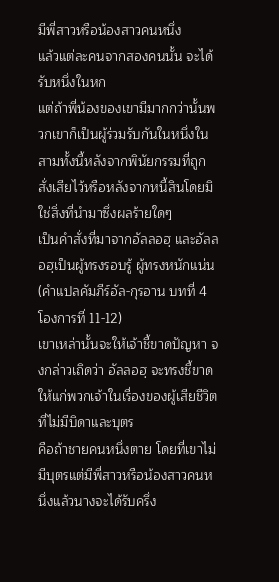มีพี่สาวหรือน้องสาวคนหนึ่ง
แล้วแต่ละคนจากสองคนนั้น จะได้รับหนึ่งในหก
แต่ถ้าพี่น้องของเขามีมากกว่านั้นพวกเขาก็เป็นผู้ร่วมรับกันในหนึ่งในสามทั้งนี้หลังจากพินัยกรรมที่ถูกสั่งเสียไว้หรือหลังจากหนี้สินโดยมิใช่สิ่งที่นำมาซึ่งผลร้ายใดๆ
เป็นคำสั่งที่มาจากอัลลอฮฺ และอัลลอฮฺเป็นผู้ทรงรอบรู้ ผู้ทรงหนักแน่น
(คำแปลคัมภีร์อัล-กุรอาน บทที่ 4
โองการที่ 11-12)
เขาเหล่านั้นจะให้เจ้าชี้ขาดปัญหา จงกล่าวเถิดว่า อัลลอฮฺ จะทรงชี้ขาดให้แก่พวกเจ้าในเรื่องของผู้เสียชีวิตที่ไม่มีบิดาและบุตร
คือถ้าชายคนหนึ่งตาย โดยที่เขาไม่มีบุตรแต่มีพี่สาวหรือน้องสาวคนหนึ่งแล้วนางจะได้รับครึ่ง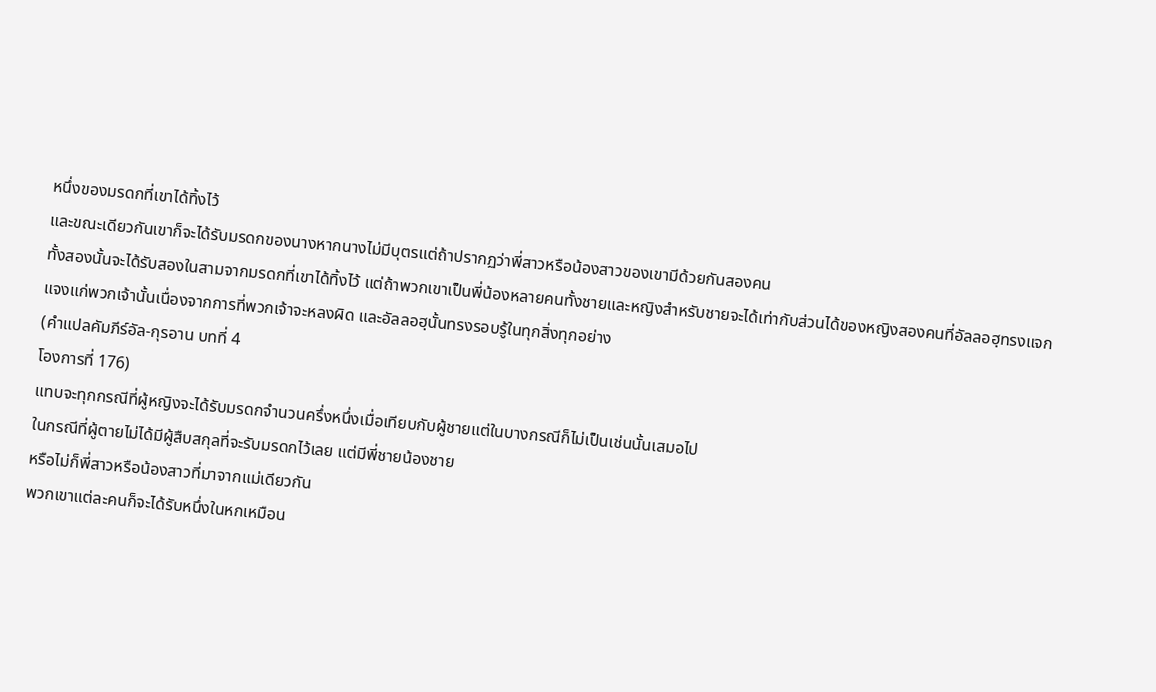หนึ่งของมรดกที่เขาได้ทิ้งไว้
และขณะเดียวกันเขาก็จะได้รับมรดกของนางหากนางไม่มีบุตรแต่ถ้าปรากฏว่าพี่สาวหรือน้องสาวของเขามีด้วยกันสองคน
ทั้งสองนั้นจะได้รับสองในสามจากมรดกที่เขาได้ทิ้งไว้ แต่ถ้าพวกเขาเป็นพี่น้องหลายคนทั้งชายและหญิงสำหรับชายจะได้เท่ากับส่วนได้ของหญิงสองคนที่อัลลอฮฺทรงแจกแจงแก่พวกเจ้านั้นเนื่องจากการที่พวกเจ้าจะหลงผิด และอัลลอฮฺนั้นทรงรอบรู้ในทุกสิ่งทุกอย่าง
(คำแปลคัมภีร์อัล-กุรอาน บทที่ 4
โองการที่ 176)
แทบจะทุกกรณีที่ผู้หญิงจะได้รับมรดกจำนวนครึ่งหนึ่งเมื่อเทียบกับผู้ชายแต่ในบางกรณีก็ไม่เป็นเช่นนั้นเสมอไป
ในกรณีที่ผู้ตายไม่ได้มีผู้สืบสกุลที่จะรับมรดกไว้เลย แต่มีพี่ชายน้องชาย
หรือไม่ก็พี่สาวหรือน้องสาวที่มาจากแม่เดียวกัน
พวกเขาแต่ละคนก็จะได้รับหนึ่งในหกเหมือน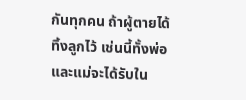กันทุกคน ถ้าผู้ตายได้ทิ้งลูกไว้ เช่นนี้ทั้งพ่อและแม่จะได้รับใน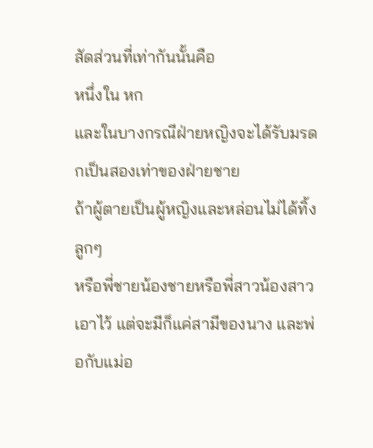สัดส่วนที่เท่ากันนั้นคือ
หนึ่งใน หก
และในบางกรณีฝ่ายหญิงจะได้รับมรดกเป็นสองเท่าของฝ่ายชาย
ถ้าผู้ตายเป็นผู้หญิงและหล่อนไม่ได้ทิ้งลูกๆ
หรือพี่ชายน้องชายหรือพี่สาวน้องสาวเอาไว้ แต่จะมีก็แค่สามีของนาง และพ่อกับแม่อ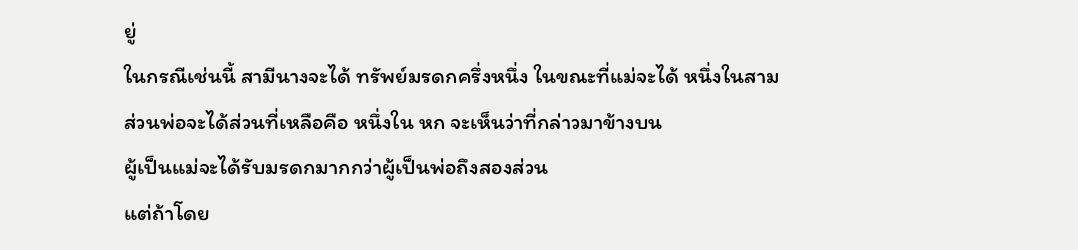ยู่
ในกรณีเช่นนี้ สามีนางจะได้ ทรัพย์มรดกครึ่งหนึ่ง ในขณะที่แม่จะได้ หนึ่งในสาม
ส่วนพ่อจะได้ส่วนที่เหลือคือ หนึ่งใน หก จะเห็นว่าที่กล่าวมาข้างบน
ผู้เป็นแม่จะได้รับมรดกมากกว่าผู้เป็นพ่อถึงสองส่วน
แต่ถ้าโดย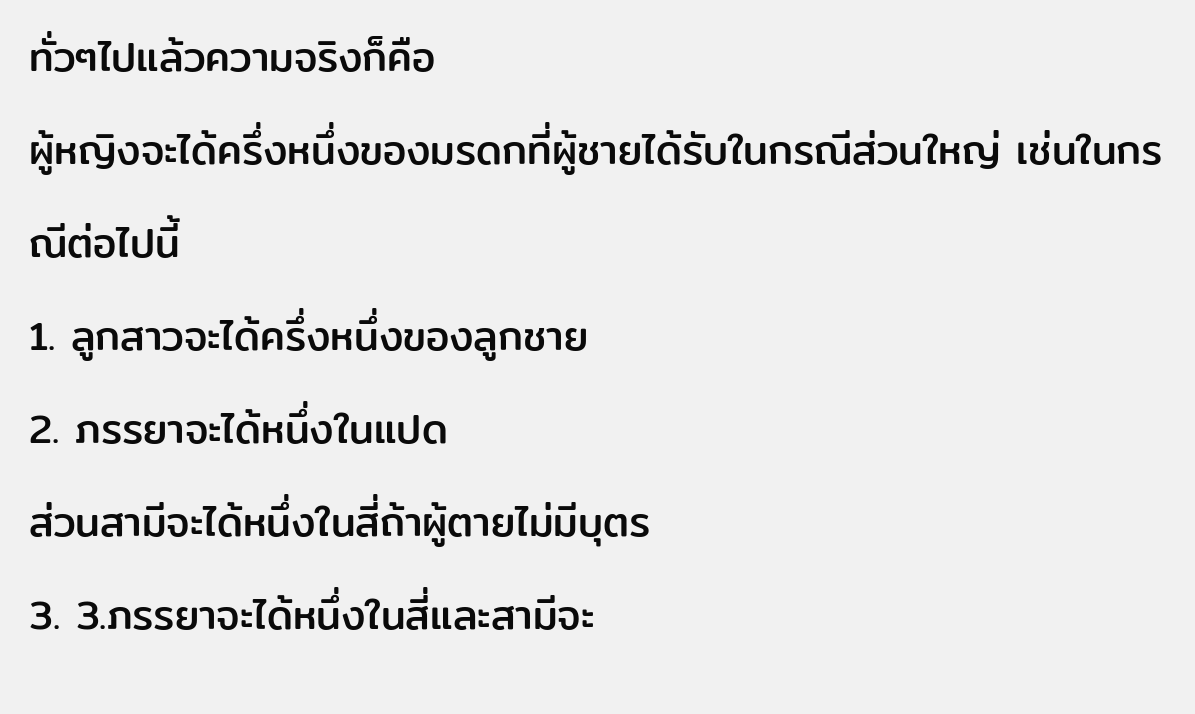ทั่วๆไปแล้วความจริงก็คือ
ผู้หญิงจะได้ครึ่งหนึ่งของมรดกที่ผู้ชายได้รับในกรณีส่วนใหญ่ เช่นในกรณีต่อไปนี้
1. ลูกสาวจะได้ครึ่งหนึ่งของลูกชาย
2. ภรรยาจะได้หนึ่งในแปด
ส่วนสามีจะได้หนึ่งในสี่ถ้าผู้ตายไม่มีบุตร
3. 3.ภรรยาจะได้หนึ่งในสี่และสามีจะ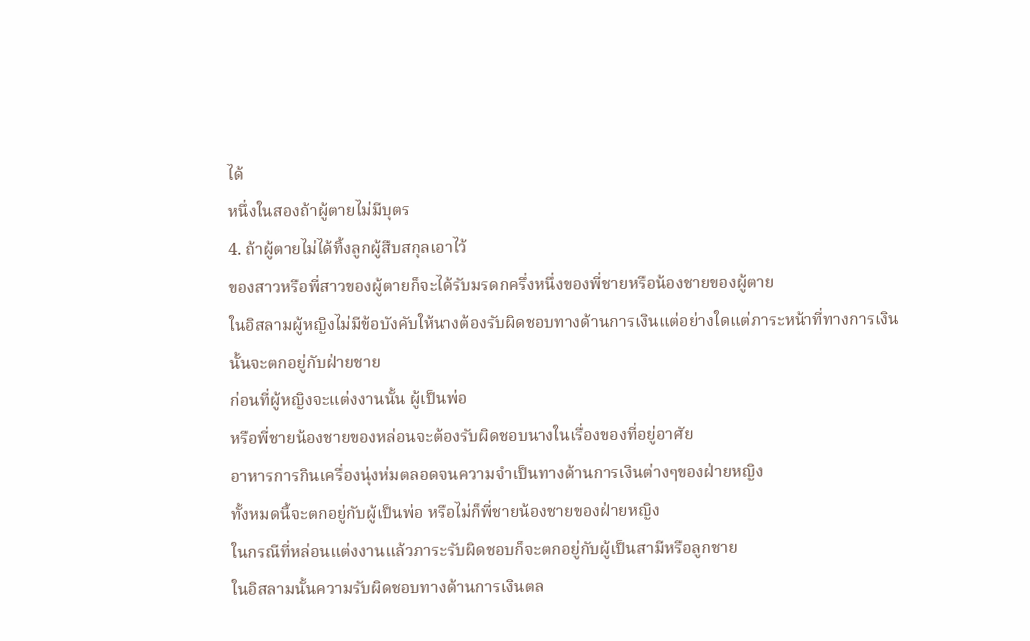ได้
หนึ่งในสองถ้าผู้ตายไม่มีบุตร
4. ถ้าผู้ตายไม่ได้ทิ้งลูกผู้สืบสกุลเอาไว้
ของสาวหรือพี่สาวของผู้ตายก็จะได้รับมรดกครึ่งหนึ่งของพี่ชายหรือน้องชายของผู้ตาย
ในอิสลามผู้หญิงไม่มีข้อบังคับให้นางต้องรับผิดชอบทางด้านการเงินแต่อย่างใดแต่ภาระหน้าที่ทางการเงินนั้นจะตกอยู่กับฝ่ายชาย
ก่อนที่ผู้หญิงจะแต่งงานนั้น ผู้เป็นพ่อ
หรือพี่ชายน้องชายของหล่อนจะต้องรับผิดชอบนางในเรื่องของที่อยู่อาศัย
อาหารการกินเครื่องนุ่งห่มตลอดจนความจำเป็นทางด้านการเงินต่างๆของฝ่ายหญิง
ทั้งหมดนี้จะตกอยู่กับผู้เป็นพ่อ หรือไม่ก็พี่ชายน้องชายของฝ่ายหญิง
ในกรณีที่หล่อนแต่งงานแล้วภาระรับผิดชอบก็จะตกอยู่กับผู้เป็นสามีหรือลูกชาย
ในอิสลามนั้นความรับผิดชอบทางด้านการเงินตล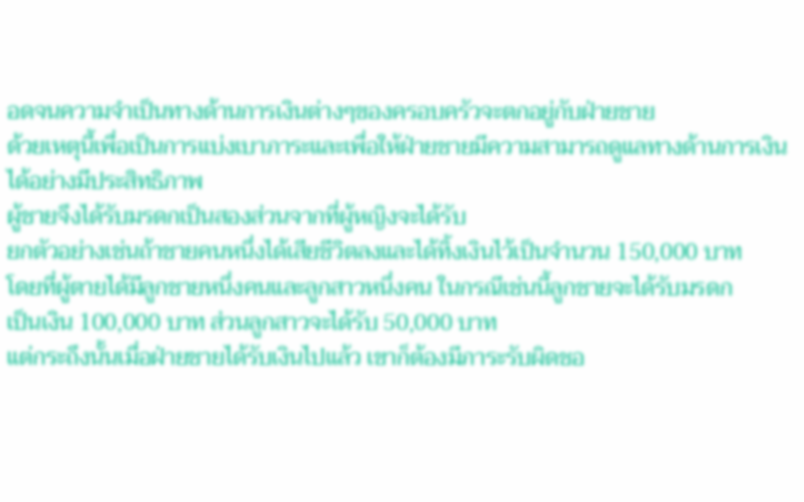อดจนความจำเป็นทางด้านการเงินต่างๆของครอบครัวจะตกอยู่กับฝ่ายชาย
ด้วยเหตุนี้เพื่อเป็นการแบ่งเบาภาระและเพื่อให้ฝ่ายชายมีความสามารถดูแลทางด้านการเงินได้อย่างมีประสิทธิภาพ
ผู้ชายจึงได้รับมรดกเป็นสองส่วนจากที่ผู้หญิงจะได้รับ
ยกตัวอย่างเช่นถ้าชายคนหนึ่งได้เสียชีวิตลงและได้ทิ้งเงินไว้เป็นจำนวน 150,000 บาท
โดยที่ผู้ตายได้มีลูกชายหนึ่งคนและลูกสาวหนึ่งคน ในกรณีเช่นนี้ลูกชายจะได้รับมรดก
เป็นเงิน 100,000 บาท ส่วนลูกสาวจะได้รับ 50,000 บาท
แต่กระถึงนั้นเมื่อฝ่ายชายได้รับเงินไปแล้ว เขาก็ต้องมีภาระรับผิดชอ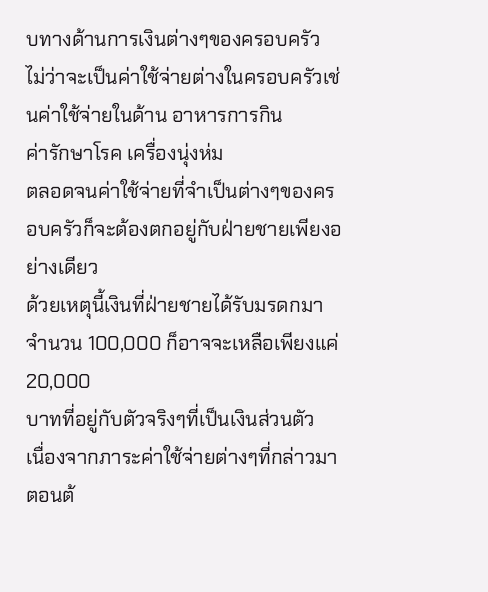บทางด้านการเงินต่างๆของครอบครัว
ไม่ว่าจะเป็นค่าใช้จ่ายต่างในครอบครัวเช่นค่าใช้จ่ายในด้าน อาหารการกิน
ค่ารักษาโรค เครื่องนุ่งห่ม
ตลอดจนค่าใช้จ่ายที่จำเป็นต่างๆของครอบครัวก็จะต้องตกอยู่กับฝ่ายชายเพียงอย่างเดียว
ด้วยเหตุนี้เงินที่ฝ่ายชายได้รับมรดกมาจำนวน 100,000 ก็อาจจะเหลือเพียงแค่ 20,000
บาทที่อยู่กับตัวจริงๆที่เป็นเงินส่วนตัว
เนื่องจากภาระค่าใช้จ่ายต่างๆที่กล่าวมาตอนต้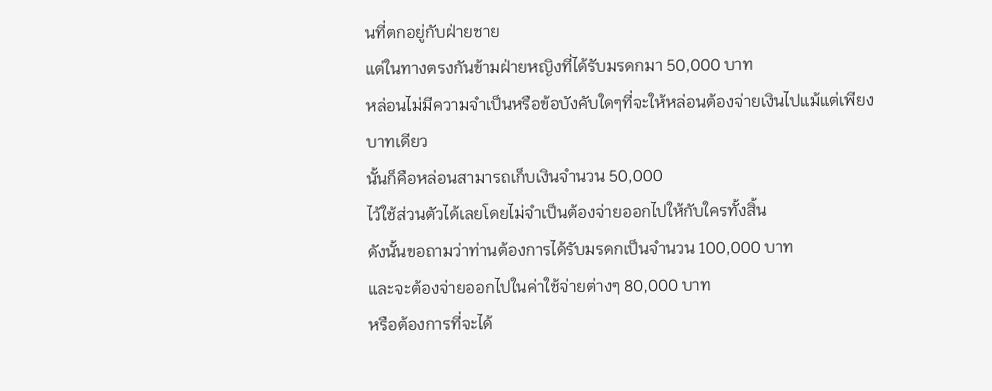นที่ตกอยู่กับฝ่ายชาย
แต่ในทางตรงกันข้ามฝ่ายหญิงที่ได้รับมรดกมา 50,000 บาท
หล่อนไม่มีความจำเป็นหรือข้อบังคับใดๆที่จะให้หล่อนต้องจ่ายเงินไปแม้แต่เพียงบาทเดียว
นั้นก็คือหล่อนสามารถเก็บเงินจำนวน 50,000
ไว้ใช้ส่วนตัวได้เลยโดยไม่จำเป็นต้องจ่ายออกไปให้กับใครทั้งสิ้น
ดังนั้นขอถามว่าท่านต้องการได้รับมรดกเป็นจำนวน 100,000 บาท
และจะต้องจ่ายออกไปในค่าใช้จ่ายต่างๆ 80,000 บาท
หรือต้องการที่จะได้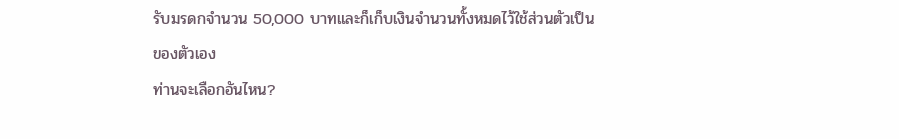รับมรดกจำนวน 50,000 บาทและก็เก็บเงินจำนวนทั้งหมดไว้ใช้ส่วนตัวเป็นของตัวเอง
ท่านจะเลือกอันไหน?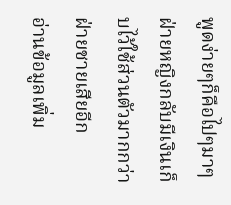พูดง่ายๆก็คือไปๆมาๆฝ่ายหญิงกลับมีเงินเก็บไว้ใช้ส่วนตัวมากกว่าฝ่ายชายเสียอีก
อ่านข้อมูลเพิ่ม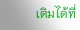เติมได้ที่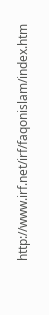http://www.irf.net/irf/faqonislam/index.htm